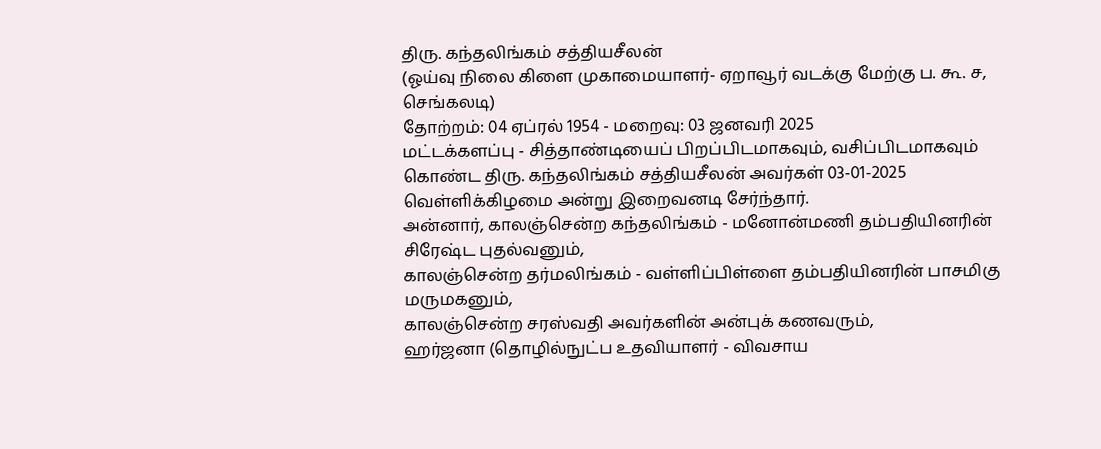திரு. கந்தலிங்கம் சத்தியசீலன்
(ஓய்வு நிலை கிளை முகாமையாளர்- ஏறாவூர் வடக்கு மேற்கு ப. கூ. ச, செங்கலடி)
தோற்றம்: 04 ஏப்ரல் 1954 - மறைவு: 03 ஜனவரி 2025
மட்டக்களப்பு - சித்தாண்டியைப் பிறப்பிடமாகவும், வசிப்பிடமாகவும் கொண்ட திரு. கந்தலிங்கம் சத்தியசீலன் அவர்கள் 03-01-2025 வெள்ளிக்கிழமை அன்று இறைவனடி சேர்ந்தார்.
அன்னார், காலஞ்சென்ற கந்தலிங்கம் - மனோன்மணி தம்பதியினரின் சிரேஷ்ட புதல்வனும்,
காலஞ்சென்ற தர்மலிங்கம் - வள்ளிப்பிள்ளை தம்பதியினரின் பாசமிகு மருமகனும்,
காலஞ்சென்ற சரஸ்வதி அவர்களின் அன்புக் கணவரும்,
ஹர்ஜனா (தொழில்நுட்ப உதவியாளர் - விவசாய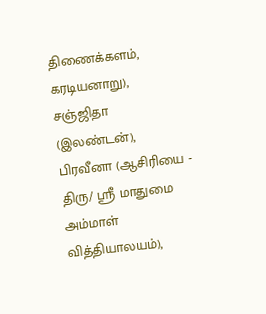திணைக்களம், கரடியனாறு), சஞ்ஜிதா (இலண்டன்), பிரவீனா (ஆசிரியை - திரு/ ஸ்ரீ மாதுமை அம்மாள் வித்தியாலயம்),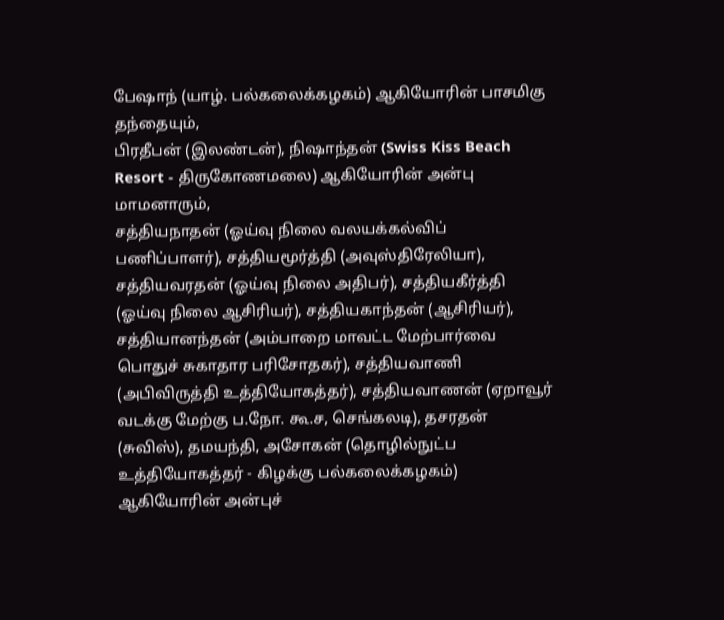பேஷாந் (யாழ். பல்கலைக்கழகம்) ஆகியோரின் பாசமிகு தந்தையும்,
பிரதீபன் (இலண்டன்), நிஷாந்தன் (Swiss Kiss Beach Resort - திருகோணமலை) ஆகியோரின் அன்பு மாமனாரும்,
சத்தியநாதன் (ஓய்வு நிலை வலயக்கல்விப் பணிப்பாளர்), சத்தியமூர்த்தி (அவுஸ்திரேலியா), சத்தியவரதன் (ஓய்வு நிலை அதிபர்), சத்தியகீர்த்தி (ஓய்வு நிலை ஆசிரியர்), சத்தியகாந்தன் (ஆசிரியர்), சத்தியானந்தன் (அம்பாறை மாவட்ட மேற்பார்வை பொதுச் சுகாதார பரிசோதகர்), சத்தியவாணி (அபிவிருத்தி உத்தியோகத்தர்), சத்தியவாணன் (ஏறாவூர் வடக்கு மேற்கு ப.நோ. கூ.ச, செங்கலடி), தசரதன் (சுவிஸ்), தமயந்தி, அசோகன் (தொழில்நுட்ப உத்தியோகத்தர் - கிழக்கு பல்கலைக்கழகம்) ஆகியோரின் அன்புச்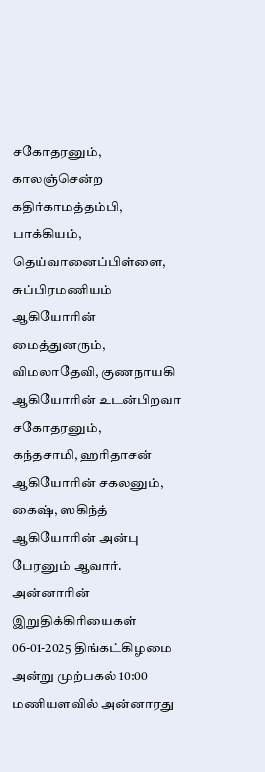சகோதரனும்,
காலஞ்சென்ற கதிர்காமத்தம்பி, பாக்கியம், தெய்வானைப்பிள்ளை, சுப்பிரமணியம் ஆகியோரின் மைத்துனரும்,
விமலாதேவி, குணநாயகி ஆகியோரின் உடன்பிறவா சகோதரனும்,
கந்தசாமி, ஹரிதாசன் ஆகியோரின் சகலனும்,
கைஷ், ஸகிந்த் ஆகியோரின் அன்பு பேரனும் ஆவார்.
அன்னாரின் இறுதிக்கிரியைகள் 06-01-2025 திங்கட்கிழமை அன்று முற்பகல் 10:00 மணியளவில் அன்னாரது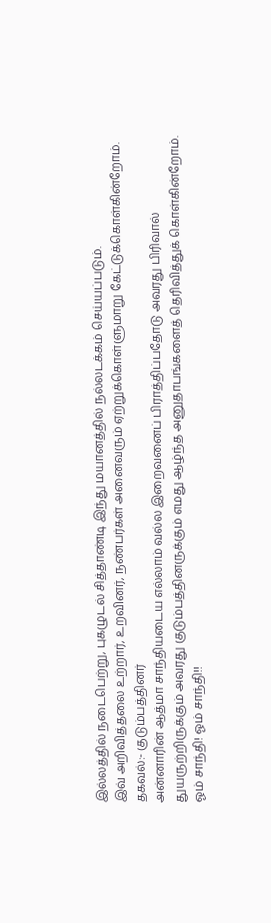இல்லத்தில் நடைபெற்று, புகழுடல் சித்தாண்டி இந்து மயானத்தில் நல்லடக்கம் செய்யப்படும்.
இவ் அறிவித்தலை உற்றார், உறவினர், நண்பர்கள் அனைவரும் ஏற்றுக்கொள்ளுமாறு கேட்டுக்கொள்கின்றோம்.
தகவல்:- குடும்பத்தினர்
அன்னாரின் ஆத்மா சாந்தியடைய எல்லாம் வல்ல இறைவனைப் பிராத்திப்பதோடு அவரது பிரிவால் துயருற்றிருக்கும் அவரது குடும்பத்தினருக்கும் எமது ஆழ்ந்த அனுதாபங்களைத் தெரிவித்துக் கொள்கின்றோம்.
ஓம் சாந்தி! ஓம் சாந்தி!!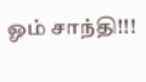ஓம் சாந்தி!!!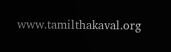www.tamilthakaval.org